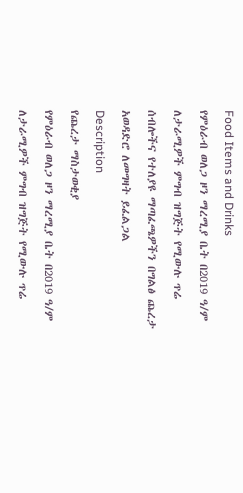Food Items and Drinks
የምዕራብ ወለጋ ዞን ማረሚያ ቤት በ2019 ዓ/ም ለታራሚዎች ምግብ ዝግጅት የሚውሉ ጥሬ ሰብሎችና የተለያዩ ማጣፈጫዎችን በግልፅ ጨረታ አወዳድሮ ለመግዛት ይፈልጋል
Description
የጨረታ ማስታወቂያ
የምዕራብ ወለጋ ዞን ማረሚያ ቤት በ2019 ዓ/ም ለታራሚዎች ምግብ ዝግጅት የሚውሉ ጥሬ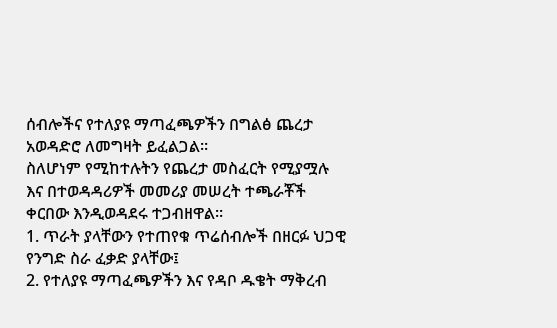ሰብሎችና የተለያዩ ማጣፈጫዎችን በግልፅ ጨረታ አወዳድሮ ለመግዛት ይፈልጋል።
ስለሆነም የሚከተሉትን የጨረታ መስፈርት የሚያሟሉ እና በተወዳዳሪዎች መመሪያ መሠረት ተጫራቾች ቀርበው እንዲወዳደሩ ተጋብዘዋል።
1. ጥራት ያላቸውን የተጠየቁ ጥሬሰብሎች በዘርፉ ህጋዊ የንግድ ስራ ፈቃድ ያላቸው፤
2. የተለያዩ ማጣፈጫዎችን እና የዳቦ ዱቄት ማቅረብ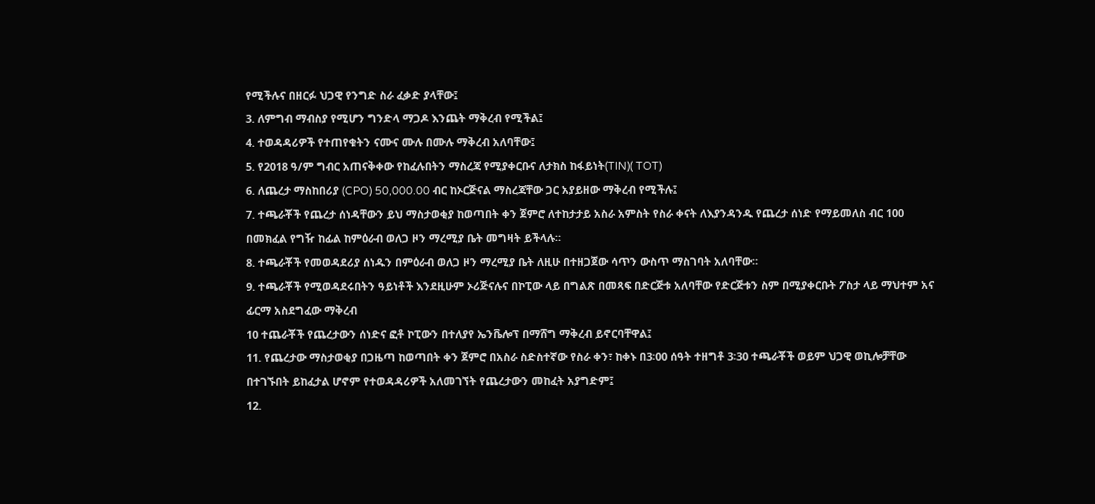የሚችሉና በዘርፉ ህጋዊ የንግድ ስራ ፈቃድ ያላቸው፤
3. ለምግብ ማብስያ የሚሆን ግንድላ ማጋዶ እንጨት ማቅረብ የሚችል፤
4. ተወዳዳሪዎች የተጠየቁትን ናሙና ሙሉ በሙሉ ማቅረብ አለባቸው፤
5. የ2018 ዓ/ም ግብር አጠናቅቀው የከፈሉበትን ማስረጃ የሚያቀርቡና ለታክስ ከፋይነት(TIN)( TOT)
6. ለጨረታ ማስከበሪያ (CPO) 50,000.00 ብር ከኦርጅናል ማስረጃቸው ጋር አያይዘው ማቅረብ የሚችሉ፤
7. ተጫራቾች የጨረታ ሰነዳቸውን ይህ ማስታወቂያ ከወጣበት ቀን ጀምሮ ለተከታታይ አስራ አምስት የስራ ቀናት ለእያንዳንዱ የጨረታ ሰነድ የማይመለስ ብር 100 በመክፈል የግዥ ከፊል ከምዕራብ ወለጋ ዞን ማረሚያ ቤት መግዛት ይችላሉ።
8. ተጫራቾች የመወዳደሪያ ሰነዱን በምዕራብ ወለጋ ዞን ማረሚያ ቤት ለዚሁ በተዘጋጀው ሳጥን ውስጥ ማስገባት አለባቸው።
9. ተጫራቾች የሚወዳደሩበትን ዓይነቶች እንደዚሁም ኦሪጅናሉና በኮፒው ላይ በግልጽ በመጻፍ በድርጅቱ አለባቸው የድርጅቱን ስም በሚያቀርቡት ፖስታ ላይ ማህተም አና ፊርማ አስደግፈው ማቅረብ
10 ተጨራቾች የጨረታውን ሰነድና ፎቶ ኮፒውን በተለያየ ኤንቬሎፕ በማሸግ ማቅረብ ይኖርባቸዋል፤
11. የጨረታው ማስታወቂያ በጋዜጣ ከወጣበት ቀን ጀምሮ በአስራ ስድስተኛው የስራ ቀን፣ ከቀኑ በ3፡00 ሰዓት ተዘግቶ 3፡30 ተጫራቾች ወይም ህጋዊ ወኪሎቻቸው በተገኙበት ይከፈታል ሆኖም የተወዳዳሪዎች አለመገኘት የጨረታውን መከፈት አያግድም፤
12.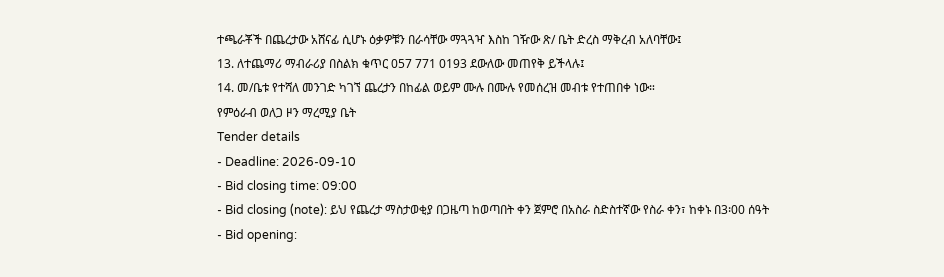ተጫራቾች በጨረታው አሸናፊ ሲሆኑ ዕቃዎቹን በራሳቸው ማጓጓዣ እስከ ገዥው ጽ/ ቤት ድረስ ማቅረብ አለባቸው፤
13. ለተጨማሪ ማብራሪያ በስልክ ቁጥር 057 771 0193 ደውለው መጠየቅ ይችላሉ፤
14. መ/ቤቱ የተሻለ መንገድ ካገኘ ጨረታን በከፊል ወይም ሙሉ በሙሉ የመሰረዝ መብቱ የተጠበቀ ነው።
የምዕራብ ወለጋ ዞን ማረሚያ ቤት
Tender details
- Deadline: 2026-09-10
- Bid closing time: 09:00
- Bid closing (note): ይህ የጨረታ ማስታወቂያ በጋዜጣ ከወጣበት ቀን ጀምሮ በአስራ ስድስተኛው የስራ ቀን፣ ከቀኑ በ3፡00 ሰዓት
- Bid opening: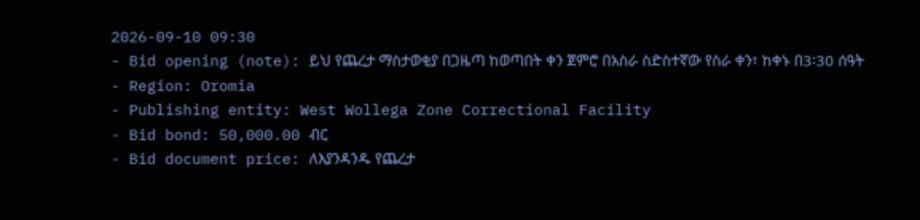2026-09-10 09:30
- Bid opening (note): ይህ የጨረታ ማስታወቂያ በጋዜጣ ከወጣበት ቀን ጀምሮ በአስራ ስድስተኛው የስራ ቀን፣ ከቀኑ በ3፡30 ሰዓት
- Region: Oromia
- Publishing entity: West Wollega Zone Correctional Facility
- Bid bond: 50,000.00 ብር
- Bid document price: ለእያንዳንዱ የጨረታ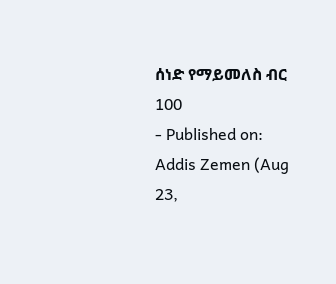ሰነድ የማይመለስ ብር 100
- Published on: Addis Zemen (Aug 23,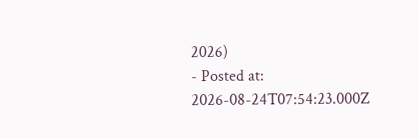2026)
- Posted at: 2026-08-24T07:54:23.000Z